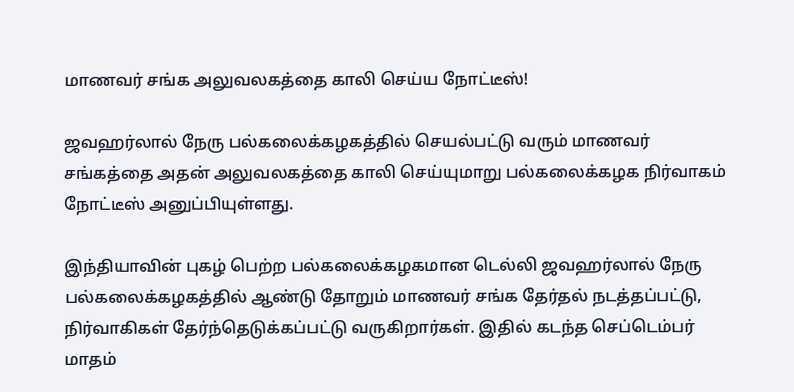மாணவர் சங்க அலுவலகத்தை காலி செய்ய நோட்டீஸ்!

ஜவஹர்லால் நேரு பல்கலைக்கழகத்தில் செயல்பட்டு வரும் மாணவர் சங்கத்தை அதன் அலுவலகத்தை காலி செய்யுமாறு பல்கலைக்கழக நிர்வாகம் நோட்டீஸ் அனுப்பியுள்ளது.

இந்தியாவின் புகழ் பெற்ற பல்கலைக்கழகமான டெல்லி ஜவஹர்லால் நேரு பல்கலைக்கழகத்தில் ஆண்டு தோறும் மாணவர் சங்க தேர்தல் நடத்தப்பட்டு, நிர்வாகிகள் தேர்ந்தெடுக்கப்பட்டு வருகிறார்கள். இதில் கடந்த செப்டெம்பர் மாதம்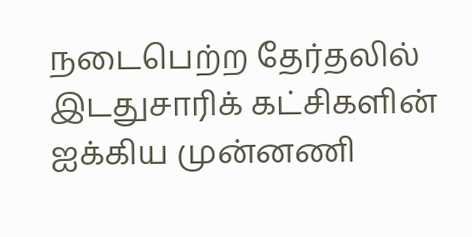நடைபெற்ற தேர்தலில் இடதுசாரிக் கட்சிகளின் ஐக்கிய முன்னணி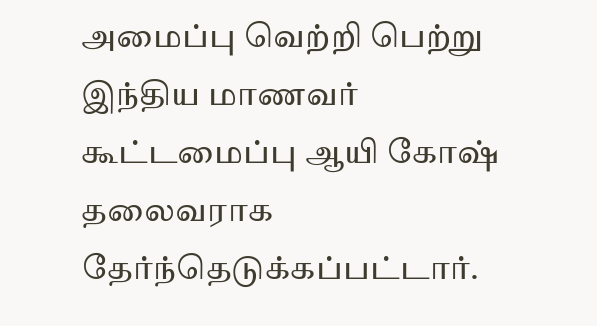அமைப்பு வெற்றி பெற்று இந்திய மாணவர் கூட்டமைப்பு ஆயி கோஷ் தலைவராக தேர்ந்தெடுக்கப்பட்டார்.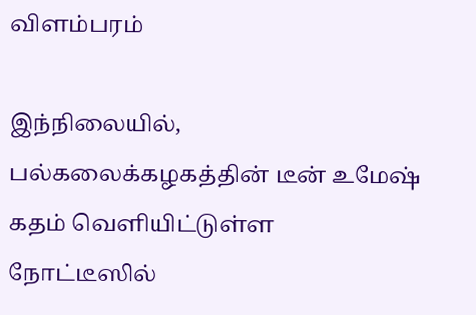விளம்பரம்

இந்நிலையில், பல்கலைக்கழகத்தின் டீன் உமேஷ் கதம் வெளியிட்டுள்ள நோட்டீஸில்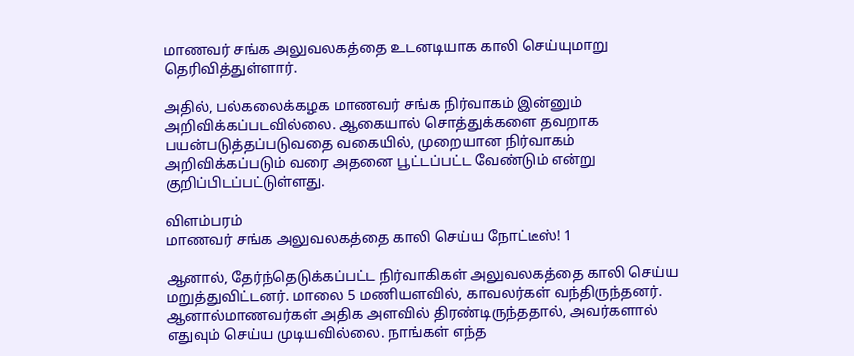மாணவர் சங்க அலுவலகத்தை உடனடியாக காலி செய்யுமாறு தெரிவித்துள்ளார்.

அதில், பல்கலைக்கழக மாணவர் சங்க நிர்வாகம் இன்னும் அறிவிக்கப்படவில்லை. ஆகையால் சொத்துக்களை தவறாக பயன்படுத்தப்படுவதை வகையில், முறையான நிர்வாகம் அறிவிக்கப்படும் வரை அதனை பூட்டப்பட்ட வேண்டும் என்று குறிப்பிடப்பட்டுள்ளது.

விளம்பரம்
மாணவர் சங்க அலுவலகத்தை காலி செய்ய நோட்டீஸ்! 1

ஆனால், தேர்ந்தெடுக்கப்பட்ட நிர்வாகிகள் அலுவலகத்தை காலி செய்ய மறுத்துவிட்டனர். மாலை 5 மணியளவில், காவலர்கள் வந்திருந்தனர். ஆனால்மாணவர்கள் அதிக அளவில் திரண்டிருந்ததால், அவர்களால் எதுவும் செய்ய முடியவில்லை. நாங்கள் எந்த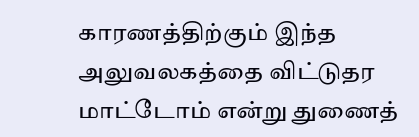காரணத்திற்கும் இந்த அலுவலகத்தை விட்டுதர மாட்டோம் என்று துணைத்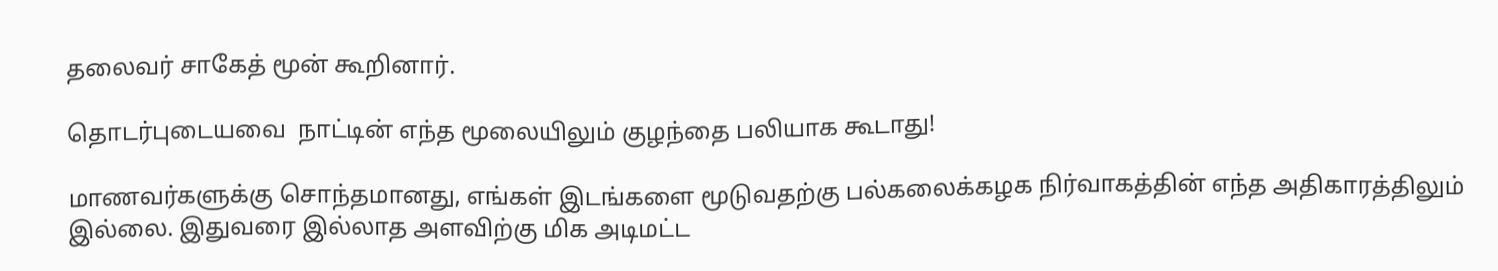தலைவர் சாகேத் மூன் கூறினார்.

தொடர்புடையவை  நாட்டின் எந்த மூலையிலும் குழந்தை பலியாக கூடாது!

மாணவர்களுக்கு சொந்தமானது, எங்கள் இடங்களை மூடுவதற்கு பல்கலைக்கழக நிர்வாகத்தின் எந்த அதிகாரத்திலும் இல்லை. இதுவரை இல்லாத அளவிற்கு மிக அடிமட்ட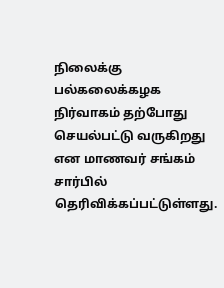நிலைக்கு பல்கலைக்கழக நிர்வாகம் தற்போது செயல்பட்டு வருகிறது என மாணவர் சங்கம் சார்பில் தெரிவிக்கப்பட்டுள்ளது.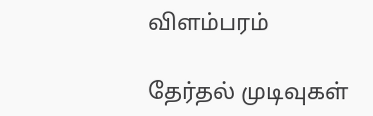விளம்பரம்

தேர்தல் முடிவுகள்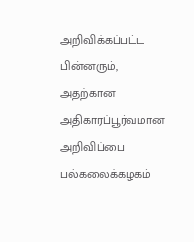அறிவிக்கப்பட்ட பின்னரும், அதற்கான அதிகாரப்பூர்வமான அறிவிப்பை பல்கலைக்கழகம்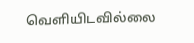வெளியிடவில்லை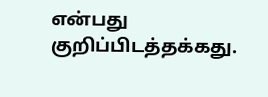என்பது குறிப்பிடத்தக்கது.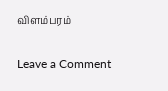விளம்பரம்

Leave a Comment